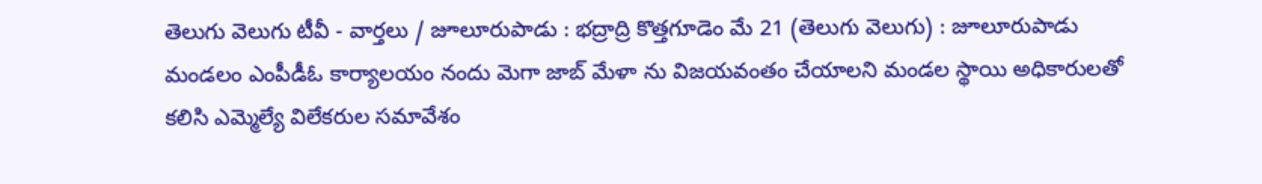తెలుగు వెలుగు టీవీ - వార్తలు / జూలూరుపాడు : భద్రాద్రి కొత్తగూడెం మే 21 (తెలుగు వెలుగు) : జూలూరుపాడు మండలం ఎంపీడీఓ కార్యాలయం నందు మెగా జాబ్ మేళా ను విజయవంతం చేయాలని మండల స్థాయి అధికారులతో కలిసి ఎమ్మెల్యే విలేకరుల సమావేశం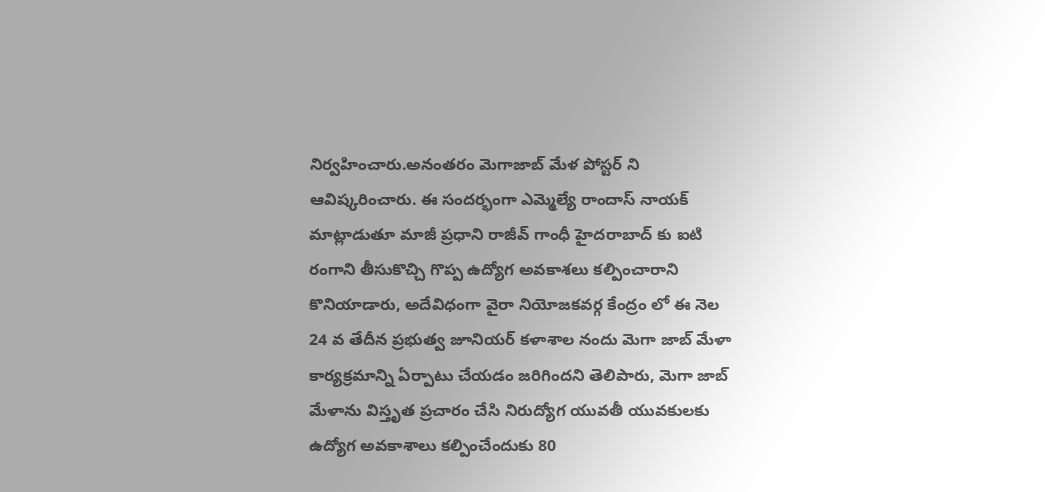నిర్వహించారు.అనంతరం మెగాజాబ్ మేళ పోస్టర్ ని ఆవిష్కరించారు. ఈ సందర్భంగా ఎమ్మెల్యే రాందాస్ నాయక్ మాట్లాడుతూ మాజీ ప్రధాని రాజీవ్ గాంధీ హైదరాబాద్ కు ఐటి రంగాని తీసుకొచ్చి గొప్ప ఉద్యోగ అవకాశలు కల్పించారాని కొనియాడారు, అదేవిధంగా వైరా నియోజకవర్గ కేంద్రం లో ఈ నెల 24 వ తేదీన ప్రభుత్వ జూనియర్ కళాశాల నందు మెగా జాబ్ మేళా కార్యక్రమాన్ని ఏర్పాటు చేయడం జరిగిందని తెలిపారు, మెగా జాబ్ మేళాను విస్తృత ప్రచారం చేసి నిరుద్యోగ యువతీ యువకులకు ఉద్యోగ అవకాశాలు కల్పించేందుకు 80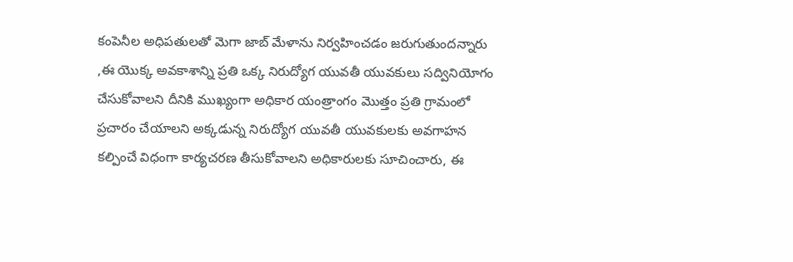కంపెనీల అధిపతులతో మెగా జాబ్ మేళాను నిర్వహించడం జరుగుతుందన్నారు ,ఈ యొక్క అవకాశాన్ని ప్రతి ఒక్క నిరుద్యోగ యువతీ యువకులు సద్వినియోగం చేసుకోవాలని దీనికి ముఖ్యంగా అధికార యంత్రాంగం మొత్తం ప్రతి గ్రామంలో ప్రచారం చేయాలని అక్కడున్న నిరుద్యోగ యువతీ యువకులకు అవగాహన కల్పించే విధంగా కార్యచరణ తీసుకోవాలని అధికారులకు సూచించారు, ఈ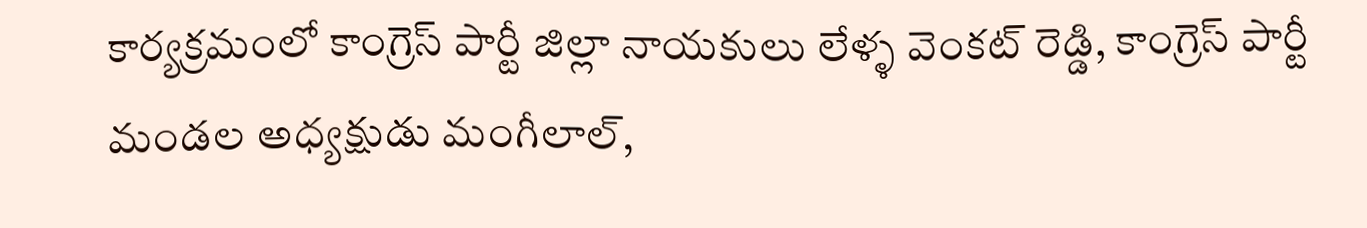కార్యక్రమంలో కాంగ్రెస్ పార్టీ జిల్లా నాయకులు లేళ్ళ వెంకట్ రెడ్డి, కాంగ్రెస్ పార్టీ మండల అధ్యక్షుడు మంగీలాల్,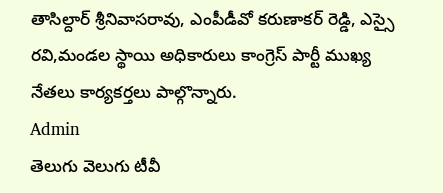తాసిల్దార్ శ్రీనివాసరావు, ఎంపీడీవో కరుణాకర్ రెడ్డి, ఎస్సై రవి,మండల స్థాయి అధికారులు కాంగ్రెస్ పార్టీ ముఖ్య నేతలు కార్యకర్తలు పాల్గొన్నారు.
Admin
తెలుగు వెలుగు టీవీ